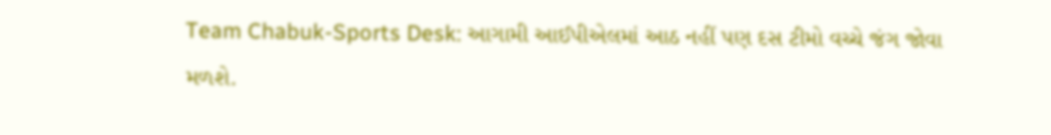Team Chabuk-Sports Desk: આગામી આઈપીએલમાં આઠ નહીં પણ દસ ટીમો વચ્ચે જંગ જોવા મળશે.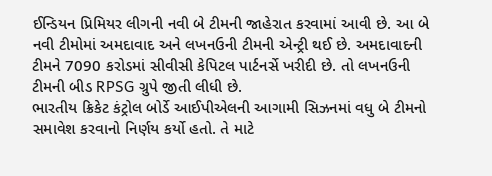ઈન્ડિયન પ્રિમિયર લીગની નવી બે ટીમની જાહેરાત કરવામાં આવી છે. આ બે નવી ટીમોમાં અમદાવાદ અને લખનઉની ટીમની એન્ટ્રી થઈ છે. અમદાવાદની ટીમને 7090 કરોડમાં સીવીસી કેપિટલ પાર્ટનર્સે ખરીદી છે. તો લખનઉની ટીમની બીડ RPSG ગ્રુપે જીતી લીધી છે.
ભારતીય ક્રિકેટ કંટ્રોલ બોર્ડે આઈપીએલની આગામી સિઝનમાં વધુ બે ટીમનો સમાવેશ કરવાનો નિર્ણય કર્યો હતો. તે માટે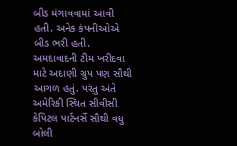બીડ મંગાવવામાં આવી હતી. અનેક કંપનીઓએ બીડ ભરી હતી. અમદાવાદની ટીમ ખરીદવા માટે અદાણી ગ્રુપ પણ સૌથી આગળ હતું. પરંતુ અંતે અમેરિકી સ્થિત સીવીસી કેપિટલ પાર્ટનર્સે સૌથી વધુ બોલી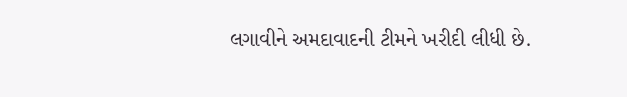લગાવીને અમદાવાદની ટીમને ખરીદી લીધી છે.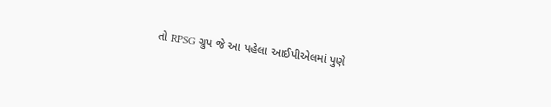તો RPSG ગ્રુપ જે આ પહેલા આઈપીએલમાં પુણે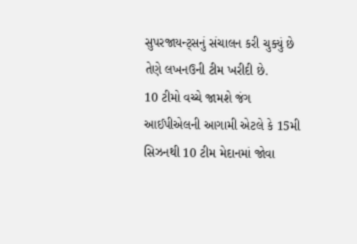સુપરજાયન્ટ્સનું સંચાલન કરી ચુક્યું છે તેણે લખનઉની ટીમ ખરીદી છે.
10 ટીમો વચ્ચે જામશે જંગ
આઈપીએલની આગામી એટલે કે 15મી સિઝનથી 10 ટીમ મેદાનમાં જોવા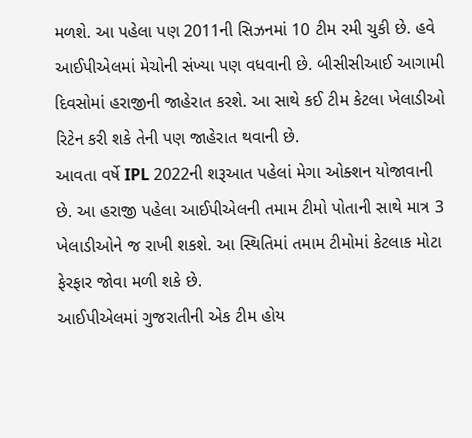મળશે. આ પહેલા પણ 2011ની સિઝનમાં 10 ટીમ રમી ચુકી છે. હવે આઈપીએલમાં મેચોની સંખ્યા પણ વધવાની છે. બીસીસીઆઈ આગામી દિવસોમાં હરાજીની જાહેરાત કરશે. આ સાથે કઈ ટીમ કેટલા ખેલાડીઓ રિટેન કરી શકે તેની પણ જાહેરાત થવાની છે.
આવતા વર્ષે IPL 2022ની શરૂઆત પહેલાં મેગા ઓક્શન યોજાવાની છે. આ હરાજી પહેલા આઈપીએલની તમામ ટીમો પોતાની સાથે માત્ર 3 ખેલાડીઓને જ રાખી શકશે. આ સ્થિતિમાં તમામ ટીમોમાં કેટલાક મોટા ફેરફાર જોવા મળી શકે છે.
આઈપીએલમાં ગુજરાતીની એક ટીમ હોય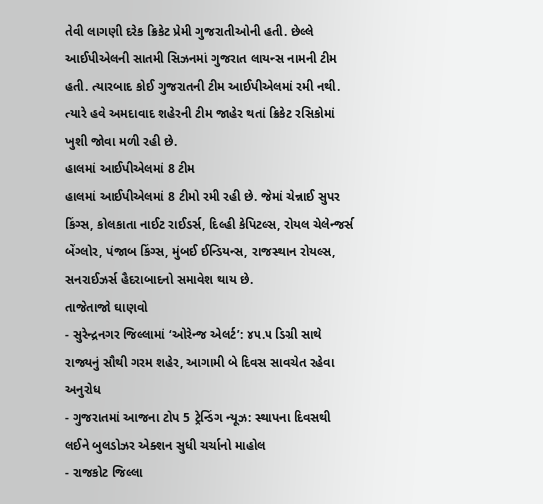તેવી લાગણી દરેક ક્રિકેટ પ્રેમી ગુજરાતીઓની હતી. છેલ્લે આઈપીએલની સાતમી સિઝનમાં ગુજરાત લાયન્સ નામની ટીમ હતી. ત્યારબાદ કોઈ ગુજરાતની ટીમ આઈપીએલમાં રમી નથી. ત્યારે હવે અમદાવાદ શહેરની ટીમ જાહેર થતાં ક્રિકેટ રસિકોમાં ખુશી જોવા મળી રહી છે.
હાલમાં આઈપીએલમાં 8 ટીમ
હાલમાં આઈપીએલમાં 8 ટીમો રમી રહી છે. જેમાં ચેન્નાઈ સુપર કિંગ્સ, કોલકાતા નાઈટ રાઈડર્સ, દિલ્હી કેપિટલ્સ, રોયલ ચેલેન્જર્સ બેંગ્લોર, પંજાબ કિંગ્સ, મુંબઈ ઈન્ડિયન્સ, રાજસ્થાન રોયલ્સ, સનરાઈઝર્સ હૈદરાબાદનો સમાવેશ થાય છે.
તાજેતાજો ઘાણવો
- સુરેન્દ્રનગર જિલ્લામાં ‘ઓરેન્જ એલર્ટ’: ૪૫.૫ ડિગ્રી સાથે રાજ્યનું સૌથી ગરમ શહેર, આગામી બે દિવસ સાવચેત રહેવા અનુરોધ
- ગુજરાતમાં આજના ટોપ 5 ટ્રેન્ડિંગ ન્યૂઝ: સ્થાપના દિવસથી લઈને બુલડોઝર એક્શન સુધી ચર્ચાનો માહોલ
- રાજકોટ જિલ્લા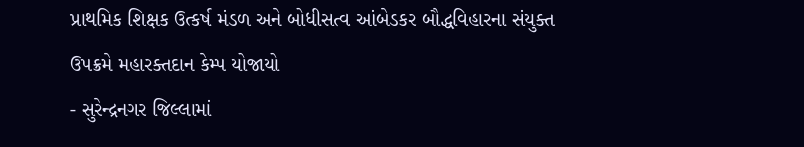પ્રાથમિક શિક્ષક ઉત્કર્ષ મંડળ અને બોધીસત્વ આંબેડકર બૌદ્ધવિહારના સંયુક્ત ઉપક્રમે મહારક્તદાન કેમ્પ યોજાયો
- સુરેન્દ્રનગર જિલ્લામાં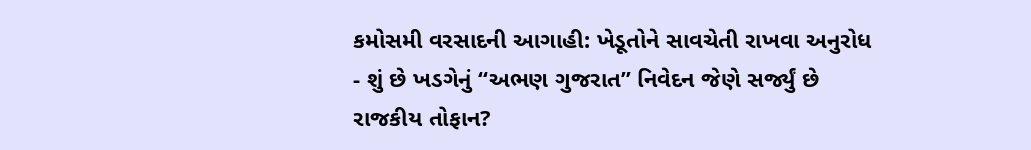કમોસમી વરસાદની આગાહી: ખેડૂતોને સાવચેતી રાખવા અનુરોધ
- શું છે ખડગેનું “અભણ ગુજરાત” નિવેદન જેણે સર્જ્યું છે રાજકીય તોફાન?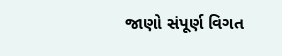જાણો સંપૂર્ણ વિગત